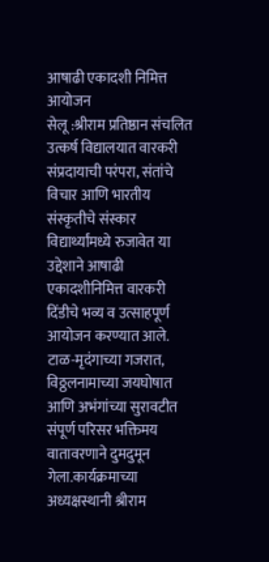आषाढी एकादशी निमित्त आयोजन
सेलू :श्रीराम प्रतिष्ठान संचलित उत्कर्ष विद्यालयात वारकरी संप्रदायाची परंपरा, संतांचे विचार आणि भारतीय संस्कृतीचे संस्कार विद्यार्थ्यांमध्ये रुजावेत या उद्देशाने आषाढी एकादशीनिमित्त वारकरी दिंडीचे भव्य व उत्साहपूर्ण आयोजन करण्यात आले.
टाळ-मृदंगाच्या गजरात, विठ्ठलनामाच्या जयघोषात आणि अभंगांच्या सुरावटीत संपूर्ण परिसर भक्तिमय वातावरणाने दुमदुमून गेला.कार्यक्रमाच्या अध्यक्षस्थानी श्रीराम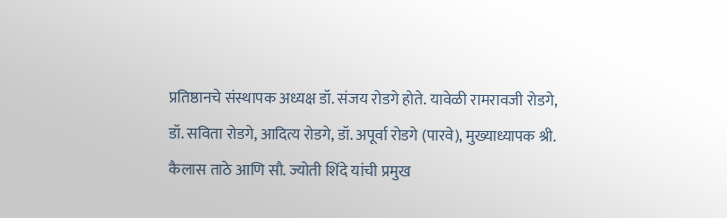प्रतिष्ठानचे संस्थापक अध्यक्ष डॉ. संजय रोडगे होते. यावेळी रामरावजी रोडगे, डॉ. सविता रोडगे, आदित्य रोडगे, डॉ. अपूर्वा रोडगे (पारवे), मुख्याध्यापक श्री. कैलास ताठे आणि सौ. ज्योती शिंदे यांची प्रमुख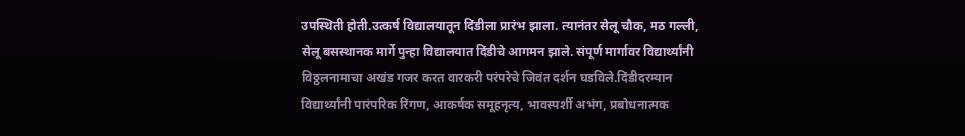उपस्थिती होती.उत्कर्ष विद्यालयातून दिंडीला प्रारंभ झाला. त्यानंतर सेलू चौक, मठ गल्ली, सेलू बसस्थानक मार्गे पुन्हा विद्यालयात दिंडीचे आगमन झाले. संपूर्ण मार्गावर विद्यार्थ्यांनी विठ्ठलनामाचा अखंड गजर करत वारकरी परंपरेचे जिवंत दर्शन घडविले.दिंडीदरम्यान विद्यार्थ्यांनी पारंपरिक रिंगण, आकर्षक समूहनृत्य, भावस्पर्शी अभंग, प्रबोधनात्मक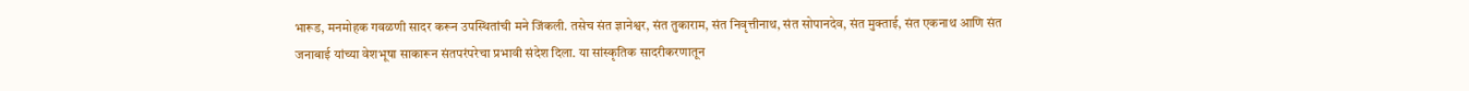भारूड, मनमोहक गवळणी सादर करून उपस्थितांची मने जिंकली. तसेच संत ज्ञानेश्वर, संत तुकाराम, संत निवृत्तीनाथ, संत सोपानदेव, संत मुक्ताई, संत एकनाथ आणि संत जनाबाई यांच्या वेशभूषा साकारून संतपरंपरेचा प्रभावी संदेश दिला. या सांस्कृतिक सादरीकरणातून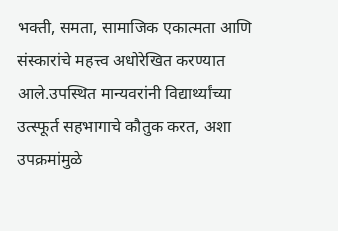भक्ती, समता, सामाजिक एकात्मता आणि संस्कारांचे महत्त्व अधोरेखित करण्यात आले.उपस्थित मान्यवरांनी विद्यार्थ्यांच्या उत्स्फूर्त सहभागाचे कौतुक करत, अशा उपक्रमांमुळे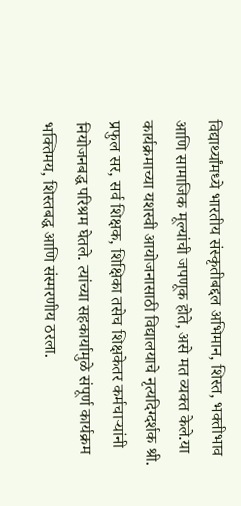विद्यार्थ्यांमध्ये भारतीय संस्कृतीबद्दल अभिमान, शिस्त, भक्तीभाव आणि सामाजिक मूल्यांची जपणूक होते, असे मत व्यक्त केले.या कार्यक्रमाच्या यशस्वी आयोजनासाठी विद्यालयाचे नृत्यदिग्दर्शक श्री. प्रफुल सर, सर्व शिक्षक, शिक्षिका तसेच शिक्षकेतर कर्मचाऱ्यांनी नियोजनबद्ध परिश्रम घेतले. त्यांच्या सहकार्यामुळे संपूर्ण कार्यक्रम भक्तिमय, शिस्तबद्ध आणि संस्मरणीय ठरला.